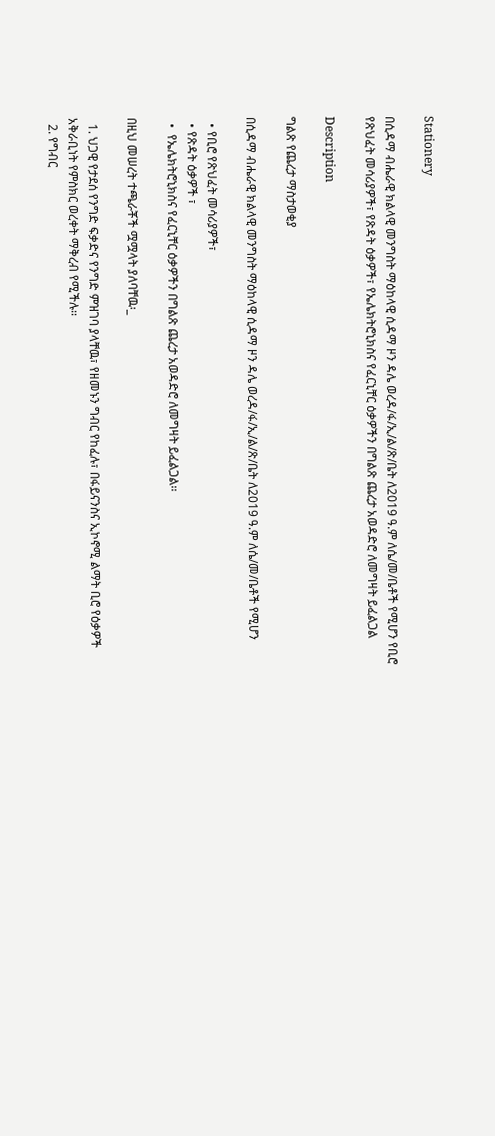Stationery

በሲዳማ ብሔራዊ ክልላዊ መንግስት ማዕከላዊ ሲዳማ ዞን ዳሌ ወረዳ/ፋ/ኢ/ል/ጽ/ቤት ለ2019 ዓ.ም ለሴ/መ/ቤቶች የሚሆን የቢሮ የጽህፈት መሳሪያዎች፣ የጽዳት ዕቃዎች፣ የኤሌክትሮኒክስና የፈርኒቸር ዕቃዎችን በግልጽ ጨረታ አወዳድሮ ለመግዛት ይፈልጋል

Description

ግልጽ የጨረታ ማስታወቂያ

በሲዳማ ብሔራዊ ክልላዊ መንግስት ማዕከላዊ ሲዳማ ዞን ዳሌ ወረዳ/ፋ/ኢ/ል/ጽ/ቤት ለ2019 ዓ.ም ለሴ/መ/ቤቶች የሚሆን

  • የቢሮ የጽህፈት መሳሪያዎች፣
  • የጽዳት ዕቃዎች ፣
  •  የኤሌክትሮኒክስና የፈርኒቸር ዕቃዎችን በግልጽ ጨረታ አወዳድሮ ለመግዛት ይፈልጋል፡፡

በዚህ መሠረት ተጫራቾች ሟሟላት ያለባቸዉ፡_

  1. ህጋዊ የታደሰ የንግድ ፍቃድና የንግድ ምዝገባ ያላቸዉ፣ የዘመኑን ግብር የከፈሉ፣ በፋይናንስና ኢኮኖሚ ልማት ቢሮ የዕቃዎች አቅራቢነት የምስክር ወረቀት ማቅረብ የሚችሉ፡፡
  2. የግብር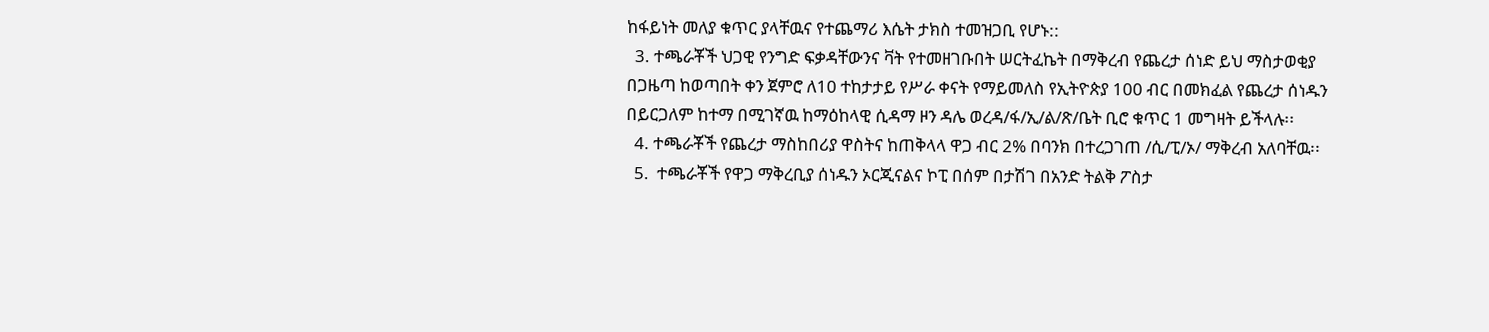ከፋይነት መለያ ቁጥር ያላቸዉና የተጨማሪ እሴት ታክስ ተመዝጋቢ የሆኑ::
  3. ተጫራቾች ህጋዊ የንግድ ፍቃዳቸውንና ቫት የተመዘገቡበት ሠርትፈኬት በማቅረብ የጨረታ ሰነድ ይህ ማስታወቂያ በጋዜጣ ከወጣበት ቀን ጀምሮ ለ10 ተከታታይ የሥራ ቀናት የማይመለስ የኢትዮጵያ 100 ብር በመክፈል የጨረታ ሰነዱን በይርጋለም ከተማ በሚገኛዉ ከማዕከላዊ ሲዳማ ዞን ዳሌ ወረዳ/ፋ/ኢ/ል/ጽ/ቤት ቢሮ ቁጥር 1 መግዛት ይችላሉ፡፡
  4. ተጫራቾች የጨረታ ማስከበሪያ ዋስትና ከጠቅላላ ዋጋ ብር 2% በባንክ በተረጋገጠ /ሲ/ፒ/ኦ/ ማቅረብ አለባቸዉ፡፡
  5.  ተጫራቾች የዋጋ ማቅረቢያ ሰነዱን ኦርጂናልና ኮፒ በሰም በታሽገ በአንድ ትልቅ ፖስታ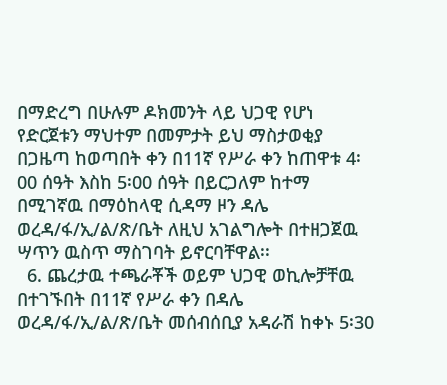በማድረግ በሁሉም ዶክመንት ላይ ህጋዊ የሆነ የድርጀቱን ማህተም በመምታት ይህ ማስታወቂያ በጋዜጣ ከወጣበት ቀን በ11ኛ የሥራ ቀን ከጠዋቱ 4፡00 ሰዓት እስከ 5፡00 ሰዓት በይርጋለም ከተማ በሚገኛዉ በማዕከላዊ ሲዳማ ዞን ዳሌ ወረዳ/ፋ/ኢ/ል/ጽ/ቤት ለዚህ አገልግሎት በተዘጋጀዉ ሣጥን ዉስጥ ማስገባት ይኖርባቸዋል፡፡
  6. ጨረታዉ ተጫራቾች ወይም ህጋዊ ወኪሎቻቸዉ በተገኙበት በ11ኛ የሥራ ቀን በዳሌ ወረዳ/ፋ/ኢ/ል/ጽ/ቤት መሰብሰቢያ አዳራሽ ከቀኑ 5፡30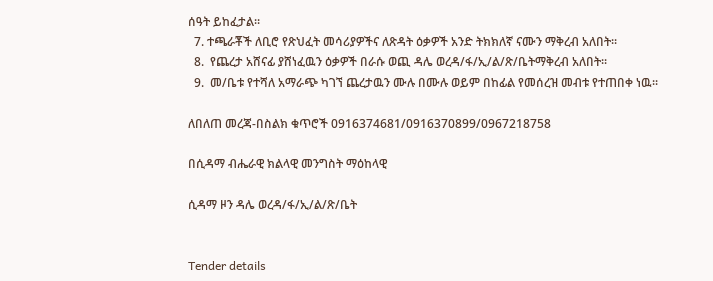ሰዓት ይከፈታል፡፡
  7. ተጫራቾች ለቢሮ የጽህፈት መሳሪያዎችና ለጽዳት ዕቃዎች አንድ ትክክለኛ ናሙን ማቅረብ አለበት፡፡
  8.  የጨረታ አሸናፊ ያሸነፈዉን ዕቃዎች በራሱ ወጪ ዳሌ ወረዳ/ፋ/ኢ/ል/ጽ/ቤትማቅረብ አለበት፡፡
  9.  መ/ቤቱ የተሻለ አማራጭ ካገኘ ጨረታዉን ሙሉ በሙሉ ወይም በከፊል የመሰረዝ መብቱ የተጠበቀ ነዉ፡፡

ለበለጠ መረጃ-በስልክ ቁጥሮች 0916374681/0916370899/0967218758

በሲዳማ ብሔራዊ ክልላዊ መንግስት ማዕከላዊ

ሲዳማ ዞን ዳሌ ወረዳ/ፋ/ኢ/ል/ጽ/ቤት


Tender details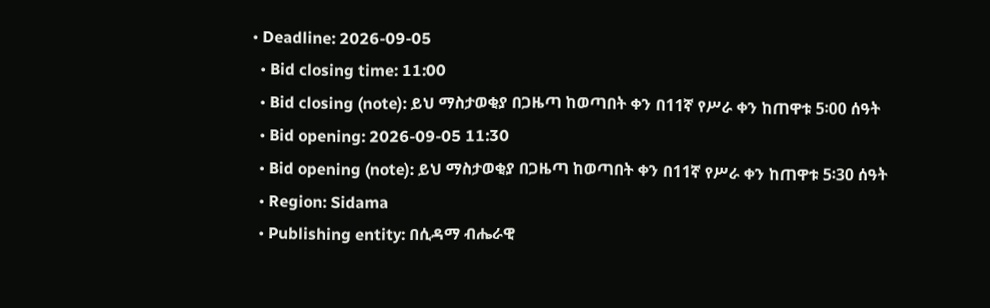• Deadline: 2026-09-05
  • Bid closing time: 11:00
  • Bid closing (note): ይህ ማስታወቂያ በጋዜጣ ከወጣበት ቀን በ11ኛ የሥራ ቀን ከጠዋቱ 5፡00 ሰዓት
  • Bid opening: 2026-09-05 11:30
  • Bid opening (note): ይህ ማስታወቂያ በጋዜጣ ከወጣበት ቀን በ11ኛ የሥራ ቀን ከጠዋቱ 5፡30 ሰዓት
  • Region: Sidama
  • Publishing entity: በሲዳማ ብሔራዊ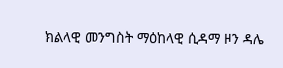ክልላዊ መንግስት ማዕከላዊ ሲዳማ ዞን ዳሌ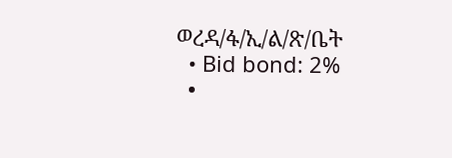ወረዳ/ፋ/ኢ/ል/ጽ/ቤት
  • Bid bond: 2%
  •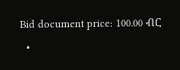Bid document price: 100.00 ብር
  •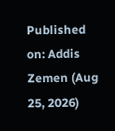Published on: Addis Zemen (Aug 25, 2026)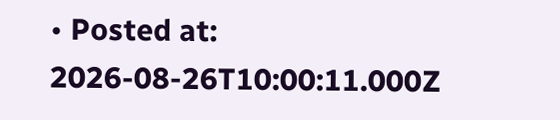• Posted at: 2026-08-26T10:00:11.000Z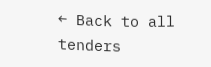← Back to all tenders